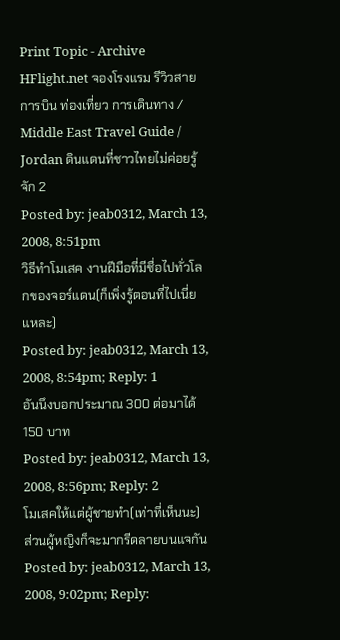Print Topic - Archive
HFlight.net จองโรงแรม รีวิวสายการบิน ท่องเที่ยว การเดินทาง / Middle East Travel Guide / Jordan ดินแดนที่ชาวไทยไม่ค่อยรู้จัก 2
Posted by: jeab0312, March 13, 2008, 8:51pm
วิธีทำโมเสค งานฝีมือที่มีชื่อไปทั่วโลกของจอร์แดน(ก็เพิ่งรู้ตอนที่ไปเนี่ยแหละ)
Posted by: jeab0312, March 13, 2008, 8:54pm; Reply: 1
อันนึงบอกประมาณ 300 ต่อมาได้ 150 บาท
Posted by: jeab0312, March 13, 2008, 8:56pm; Reply: 2
โมเสคให้แต่ผู้ชายทำ(เท่าที่เห็นนะ)
ส่วนผู้หญิงก็จะมากรีดลายบนแจกัน
Posted by: jeab0312, March 13, 2008, 9:02pm; Reply: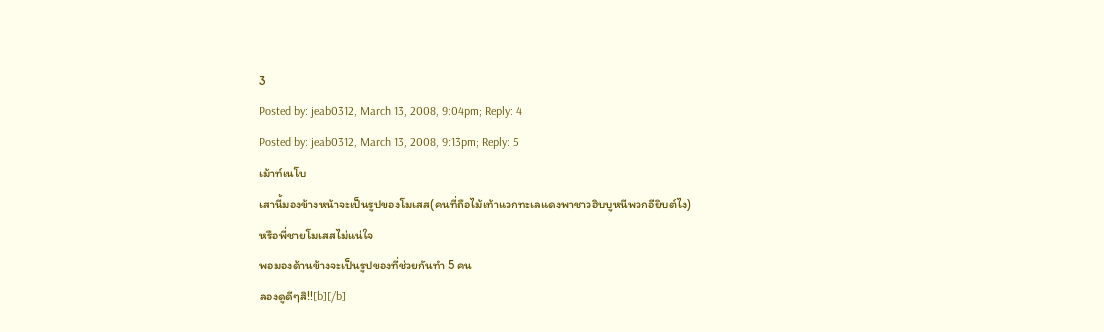3
Posted by: jeab0312, March 13, 2008, 9:04pm; Reply: 4
Posted by: jeab0312, March 13, 2008, 9:13pm; Reply: 5
เม้าท์เนโบ
เสานี้มองข้างหน้าจะเป็นรูปของโมเสส(คนที่ถือไม้เท้าแวกทะเลแดงพาชาวฮิบบูหนีพวกอียิบต์ไง)
หรือพี่ชายโมเสสไม่แน่ใจ
พอมองด้านข้างจะเป็นรูปของที่ช่วยกันทำ 5 คน
ลองดูดีๆสิ!![b][/b]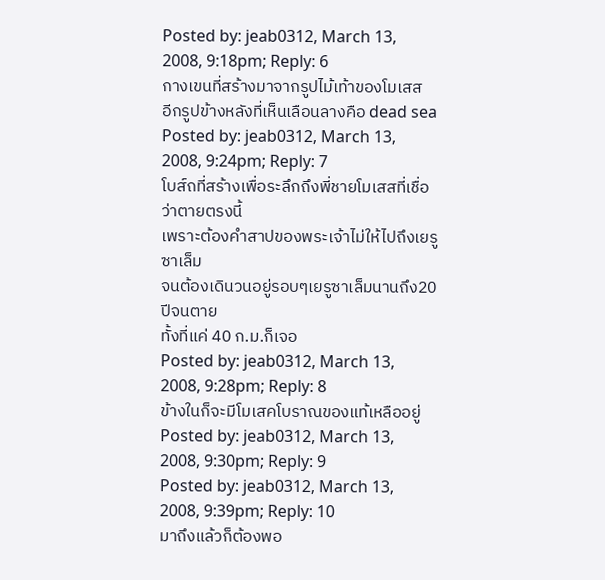Posted by: jeab0312, March 13, 2008, 9:18pm; Reply: 6
กางเขนที่สร้างมาจากรูปไม้เท้าของโมเสส
อีกรูปข้างหลังที่เห็นเลือนลางคือ dead sea
Posted by: jeab0312, March 13, 2008, 9:24pm; Reply: 7
โบส์ถที่สร้างเพื่อระลึกถึงพี่ชายโมเสสที่เชื่อว่าตายตรงนี้
เพราะต้องคำสาปของพระเจ้าไม่ให้ไปถึงเยรูซาเล็ม
จนต้องเดินวนอยู่รอบๆเยรูซาเล็มนานถึง20ปีจนตาย
ทั้งที่แค่ 40 ก.ม.ก็เจอ
Posted by: jeab0312, March 13, 2008, 9:28pm; Reply: 8
ข้างในก็จะมีโมเสคโบราณของแท้เหลืออยู่
Posted by: jeab0312, March 13, 2008, 9:30pm; Reply: 9
Posted by: jeab0312, March 13, 2008, 9:39pm; Reply: 10
มาถึงแล้วก็ต้องพอ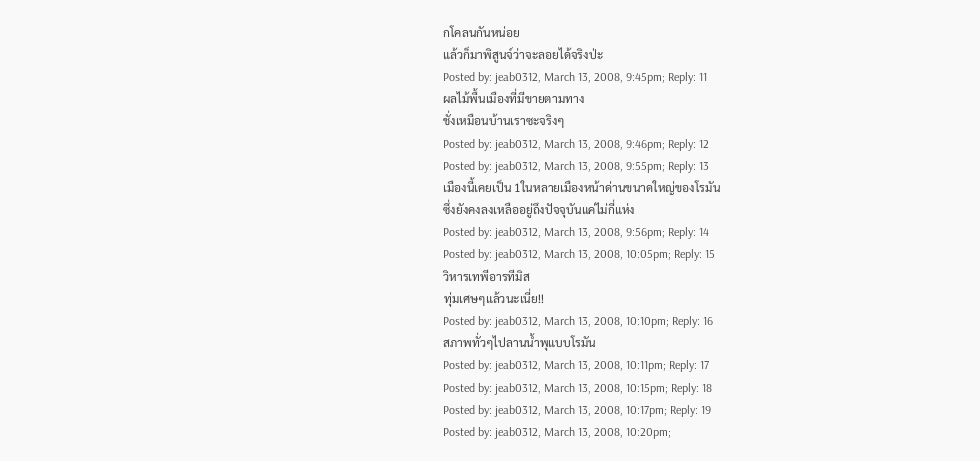กโคลนกันหน่อย
แล้วก็มาพิสูนจ์ว่าจะลอยได้จริงป่ะ
Posted by: jeab0312, March 13, 2008, 9:45pm; Reply: 11
ผลไม้พื้นเมืองที่มีขายตามทาง
ชั่งเหมือนบ้านเราซะจริงๆ
Posted by: jeab0312, March 13, 2008, 9:46pm; Reply: 12
Posted by: jeab0312, March 13, 2008, 9:55pm; Reply: 13
เมืองนี้เคยเป็น 1ในหลายเมืองหน้าด่านขนาดใหญ่ของโรมัน
ซึ่งยังคงลงเหลืออยู่ถึงปัจจุบันแค่ไม่กี่แห่ง
Posted by: jeab0312, March 13, 2008, 9:56pm; Reply: 14
Posted by: jeab0312, March 13, 2008, 10:05pm; Reply: 15
วิหารเทพีอารทีมิส
ทุ่มเศษๆแล้วนะเนี่ย!!
Posted by: jeab0312, March 13, 2008, 10:10pm; Reply: 16
สภาพทั่วๆไปลานน้ำพุแบบโรมัน
Posted by: jeab0312, March 13, 2008, 10:11pm; Reply: 17
Posted by: jeab0312, March 13, 2008, 10:15pm; Reply: 18
Posted by: jeab0312, March 13, 2008, 10:17pm; Reply: 19
Posted by: jeab0312, March 13, 2008, 10:20pm;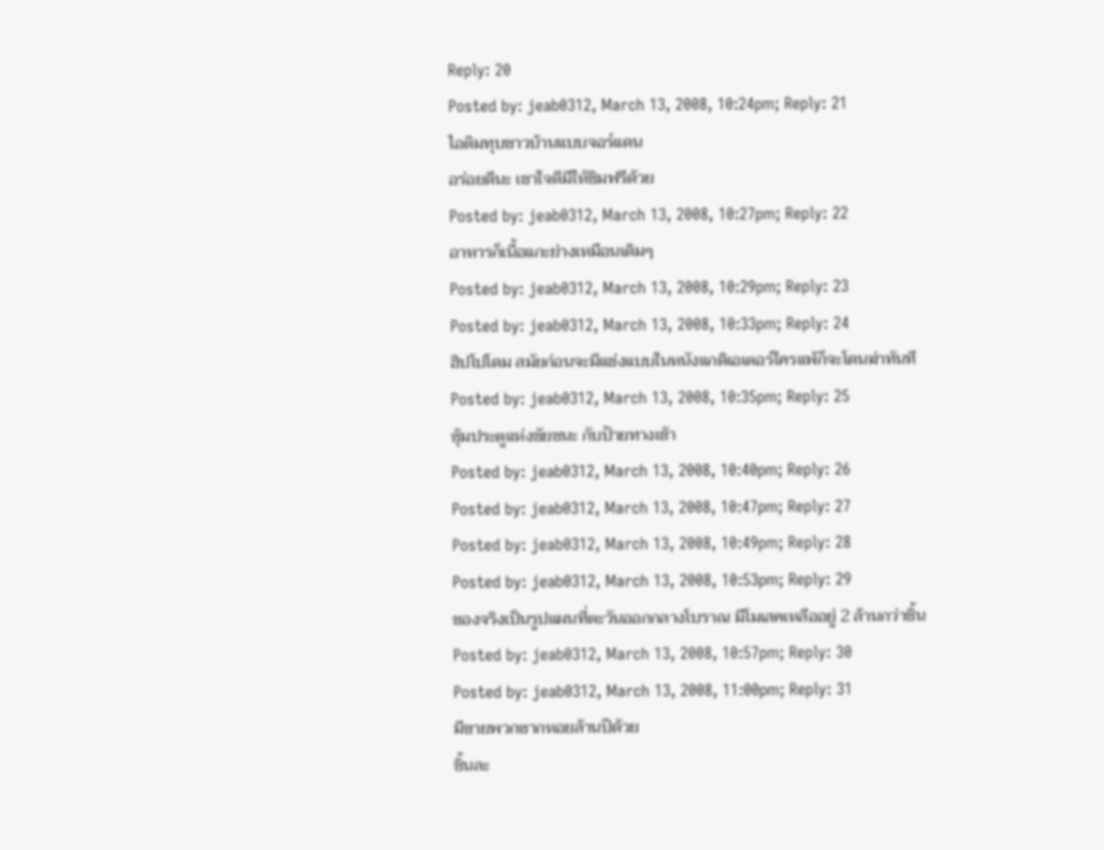Reply: 20
Posted by: jeab0312, March 13, 2008, 10:24pm; Reply: 21
ไอติมทุบชาวบ้านแบบจอร์แดน
อร่อยดีนะ เขาใจดีมีให้ชิมฟรีด้วย
Posted by: jeab0312, March 13, 2008, 10:27pm; Reply: 22
อาหารก็เนื้อแกะย่างเหมือนเดิมๆ
Posted by: jeab0312, March 13, 2008, 10:29pm; Reply: 23
Posted by: jeab0312, March 13, 2008, 10:33pm; Reply: 24
ฮิปโปโดม สมัยก่อนจะมีแข่งแบบในหนังแกดิเอเตอร์ใครแพ้ก็จะโดนฆ่าทันที
Posted by: jeab0312, March 13, 2008, 10:35pm; Reply: 25
ซุ้มประตูแห่งชัยชนะ กับป้ายทางเข้า
Posted by: jeab0312, March 13, 2008, 10:40pm; Reply: 26
Posted by: jeab0312, March 13, 2008, 10:47pm; Reply: 27
Posted by: jeab0312, March 13, 2008, 10:49pm; Reply: 28
Posted by: jeab0312, March 13, 2008, 10:53pm; Reply: 29
ของจริงเป็นรูปแผนที่ตะวันออกกลางโบราณ มีโมเสคเหลืออยู่ 2 ล้านกว่าชิ้น
Posted by: jeab0312, March 13, 2008, 10:57pm; Reply: 30
Posted by: jeab0312, March 13, 2008, 11:00pm; Reply: 31
มีขายพวกซากหอยล้านปีด้วย
ชิ้นละ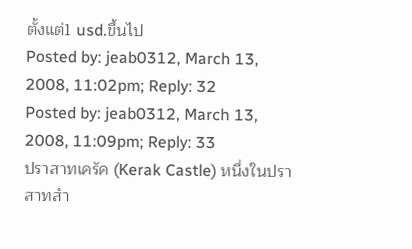ตั้งแต่1 usd.ขึ้นไป
Posted by: jeab0312, March 13, 2008, 11:02pm; Reply: 32
Posted by: jeab0312, March 13, 2008, 11:09pm; Reply: 33
ปราสาทเครัค (Kerak Castle) หนึ่งในปราสาทสำ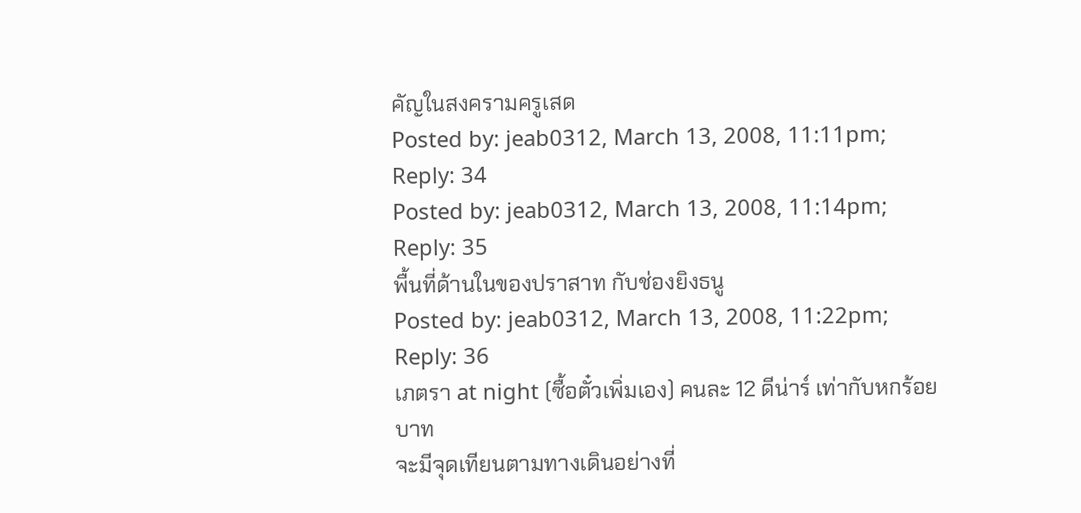คัญในสงครามครูเสด
Posted by: jeab0312, March 13, 2008, 11:11pm; Reply: 34
Posted by: jeab0312, March 13, 2008, 11:14pm; Reply: 35
พื้นที่ด้านในของปราสาท กับช่องยิงธนู
Posted by: jeab0312, March 13, 2008, 11:22pm; Reply: 36
เภตรา at night (ซื้อตั๋วเพิ่มเอง) คนละ 12 ดีน่าร์ เท่ากับหกร้อยบาท
จะมีจุดเทียนตามทางเดินอย่างที่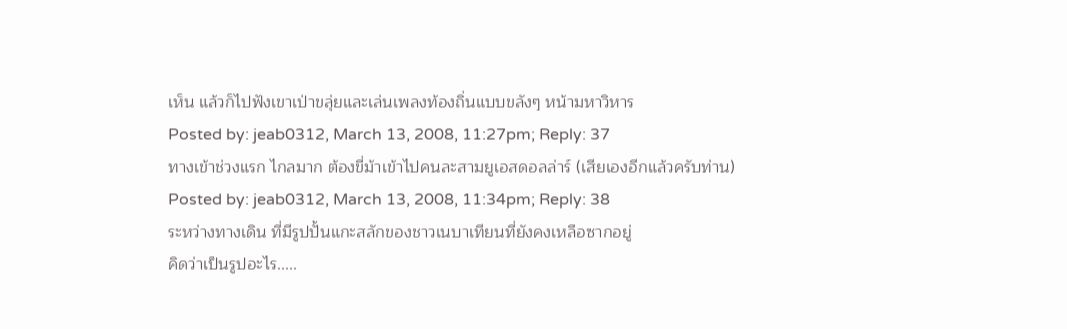เห็น แล้วก็ไปฟังเขาเป่าขลุ่ยและเล่นเพลงท้องถิ่นแบบขลังๆ หน้ามหาวิหาร
Posted by: jeab0312, March 13, 2008, 11:27pm; Reply: 37
ทางเข้าช่วงแรก ไกลมาก ต้องขี่ม้าเข้าไปคนละสามยูเอสดอลล่าร์ (เสียเองอีกแล้วครับท่าน)
Posted by: jeab0312, March 13, 2008, 11:34pm; Reply: 38
ระหว่างทางเดิน ที่มีรูปปั้นแกะสลักของชาวเนบาเทียนที่ยังคงเหลือซากอยู่
คิดว่าเป็นรูปอะไร.....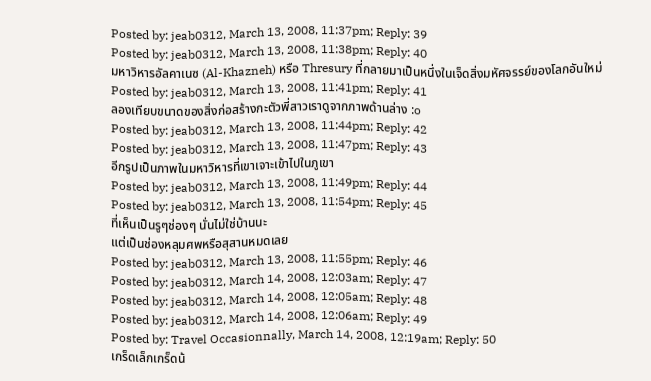Posted by: jeab0312, March 13, 2008, 11:37pm; Reply: 39
Posted by: jeab0312, March 13, 2008, 11:38pm; Reply: 40
มหาวิหารอัลคาเนซ (Al-Khazneh) หรือ Thresury ที่กลายมาเป็นหนึ่งในเจ็ดสิ่งมหัศจรรย์ของโลกอันใหม่
Posted by: jeab0312, March 13, 2008, 11:41pm; Reply: 41
ลองเทียบขนาดของสิ่งก่อสร้างกะตัวพี่สาวเราดูจากภาพด้านล่าง :o
Posted by: jeab0312, March 13, 2008, 11:44pm; Reply: 42
Posted by: jeab0312, March 13, 2008, 11:47pm; Reply: 43
อีกรูปเป็นภาพในมหาวิหารที่เขาเจาะเข้าไปในภูเขา
Posted by: jeab0312, March 13, 2008, 11:49pm; Reply: 44
Posted by: jeab0312, March 13, 2008, 11:54pm; Reply: 45
ที่เห็นเป็นรูๆช่องๆ นั่นไม่ใช่บ้านนะ
แต่เป็นช่องหลุมศพหรือสุสานหมดเลย
Posted by: jeab0312, March 13, 2008, 11:55pm; Reply: 46
Posted by: jeab0312, March 14, 2008, 12:03am; Reply: 47
Posted by: jeab0312, March 14, 2008, 12:05am; Reply: 48
Posted by: jeab0312, March 14, 2008, 12:06am; Reply: 49
Posted by: Travel Occasionnally, March 14, 2008, 12:19am; Reply: 50
เกร็ดเล็กเกร็ดน้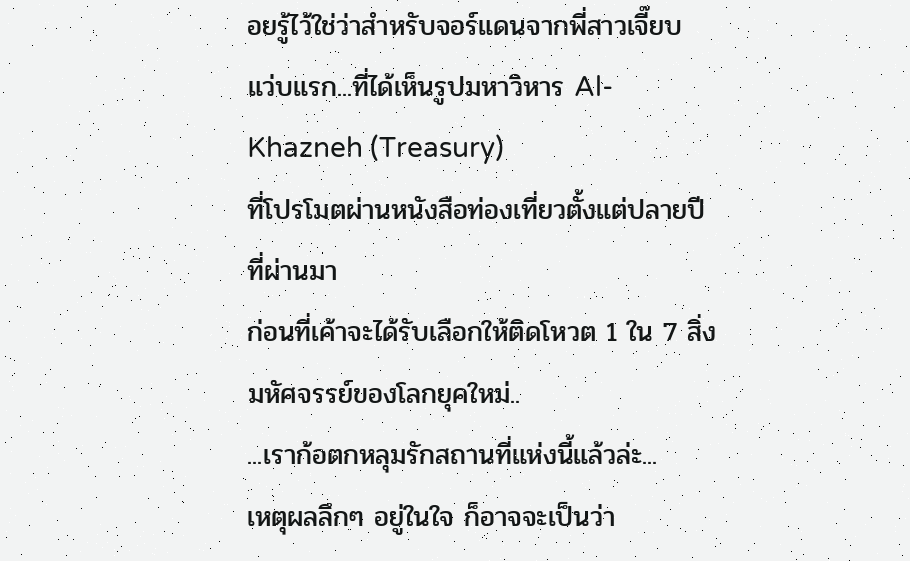อยรู้ไว้ใช่ว่าสำหรับจอร์แดนจากพี่สาวเจี๊ยบ
แว่บแรก...ที่ได้เห็นรูปมหาวิหาร Al-Khazneh (Treasury)
ที่โปรโมตผ่านหนังสือท่องเที่ยวตั้งแต่ปลายปีที่ผ่านมา
ก่อนที่เค้าจะได้รับเลือกให้ติดโหวต 1 ใน 7 สิ่งมหัศจรรย์ของโลกยุคใหม่..
...เราก้อตกหลุมรักสถานที่แห่งนี้แล้วล่ะ...
เหตุผลลึกๆ อยู่ในใจ ก็อาจจะเป็นว่า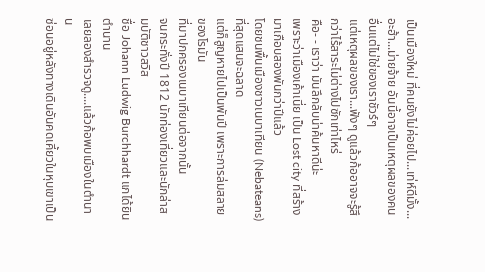เป็นเมืองใหม่ ที่คนยังไม่ค่อยไป...เท่ห์ดีมั้ง...
อะฮ้า...ม่ายจ้าย อันนี้อาจเป็นเหตุผลของคนอื่นแต่ไม่ใช่ของเราชัวร์ๆ
แต่เหตุผลของเรา...ฟังๆ ดูแล้วก้ออาจจะรู้สึกว่าไร้สาระไม่ต่างไปซักเท่าไหร่
คือ- - เราว่า มันลึกลับน่าค้นหาดีน่ะ
เพราะว่าเมืองเค้าเนี่ย เป็น Lost city ที่สร้างมาเกือบสองพันกว่าปีแล้ว
โดยชนพื้นเมืองชาวเนบาเทียน (Nebateans) ที่สุดแสนจะฉลาด
แต่ก็สูญหายไปเป็นพันปี เพราะการล่มสลายของโรมัน
ที่มาปกครองเนบาเทียนต่อจากนั้น
จนกระทั่งปี 1812 นักท่องเที่ยวและนักล่าสมบัติชาวสวิส
ชื่อ Johann Ludwig Burchhardt แกได้ยินตำนาน
เลยลองสำรวจดู....แล้วก้อพบเมืองในตำนาน
ซ่อนอยู่หลังทางเดินอันคดเคี้ยวในหุบเขาเป็น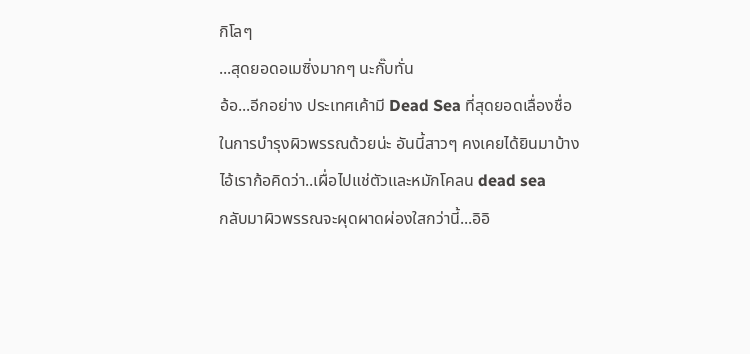กิโลๆ
...สุดยอดอเมซิ่งมากๆ นะกั๊บทั่น
อ้อ...อีกอย่าง ประเทศเค้ามี Dead Sea ที่สุดยอดเลื่องชื่อ
ในการบำรุงผิวพรรณด้วยน่ะ อันนี้สาวๆ คงเคยได้ยินมาบ้าง
ไอ้เราก้อคิดว่า..เผื่อไปแช่ตัวและหมักโคลน dead sea
กลับมาผิวพรรณจะผุดผาดผ่องใสกว่านี้...อิอิ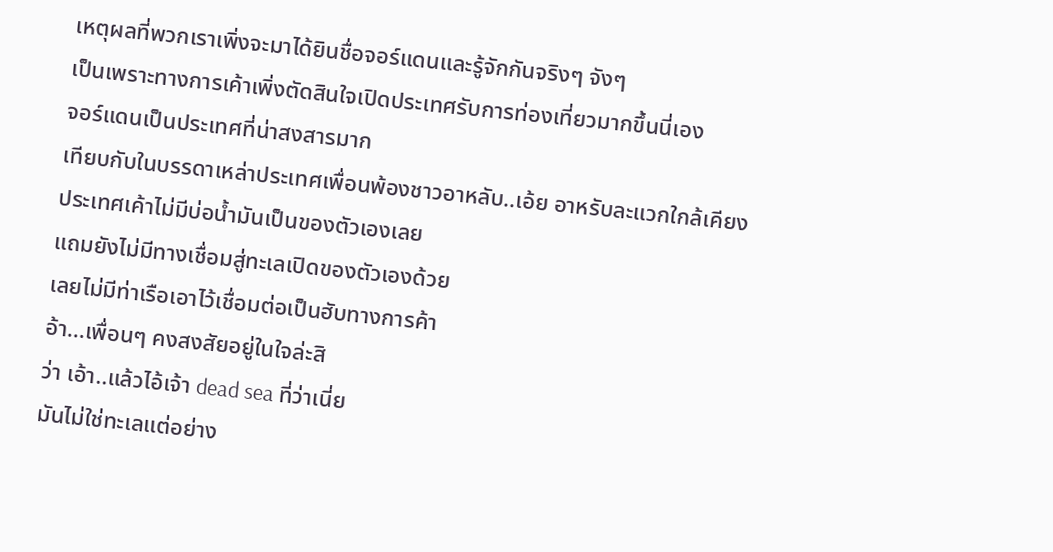เหตุผลที่พวกเราเพิ่งจะมาได้ยินชื่อจอร์แดนและรู้จักกันจริงๆ จังๆ
เป็นเพราะทางการเค้าเพิ่งตัดสินใจเปิดประเทศรับการท่องเที่ยวมากขึ้นนี่เอง
จอร์แดนเป็นประเทศที่น่าสงสารมาก
เทียบกับในบรรดาเหล่าประเทศเพื่อนพ้องชาวอาหลับ..เอ้ย อาหรับละแวกใกล้เคียง
ประเทศเค้าไม่มีบ่อน้ำมันเป็นของตัวเองเลย
แถมยังไม่มีทางเชื่อมสู่ทะเลเปิดของตัวเองด้วย
เลยไม่มีท่าเรือเอาไว้เชื่อมต่อเป็นฮับทางการค้า
อ้า...เพื่อนๆ คงสงสัยอยู่ในใจล่ะสิ
ว่า เอ้า..แล้วไอ้เจ้า dead sea ที่ว่าเนี่ย
มันไม่ใช่ทะเลแต่อย่าง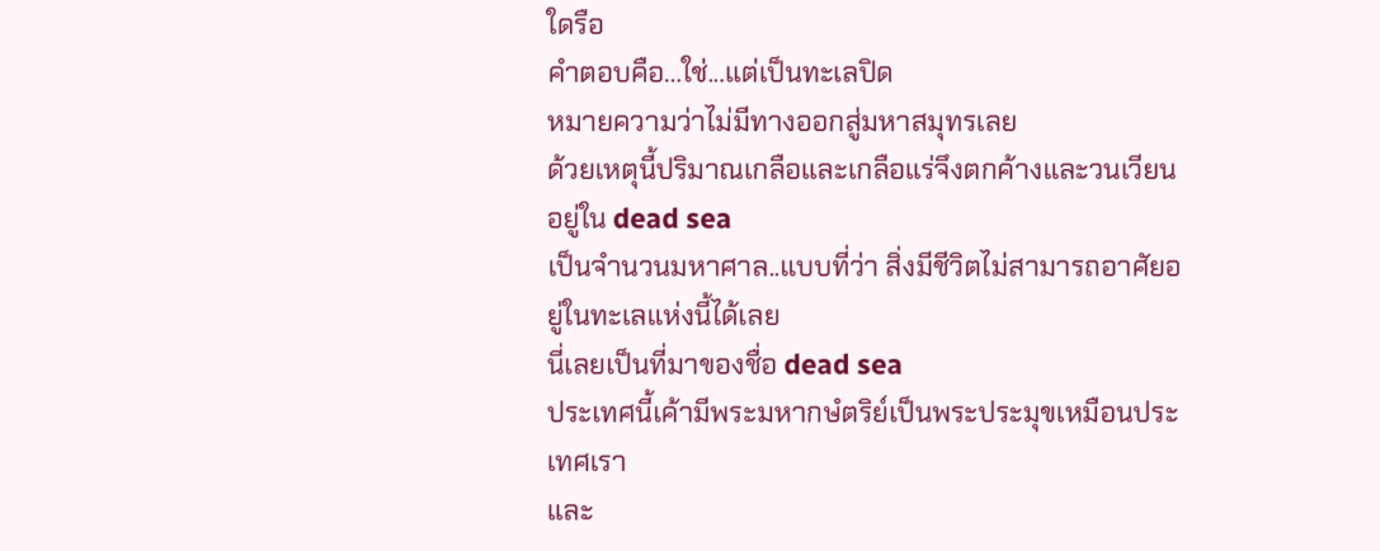ใดรือ
คำตอบคือ...ใช่...แต่เป็นทะเลปิด
หมายความว่าไม่มีทางออกสู่มหาสมุทรเลย
ด้วยเหตุนี้ปริมาณเกลือและเกลือแร่จึงตกค้างและวนเวียนอยู่ใน dead sea
เป็นจำนวนมหาศาล..แบบที่ว่า สิ่งมีชีวิตไม่สามารถอาศัยอยู่ในทะเลแห่งนี้ได้เลย
นี่เลยเป็นที่มาของชื่อ dead sea
ประเทศนี้เค้ามีพระมหากษํตริย์เป็นพระประมุขเหมือนประเทศเรา
และ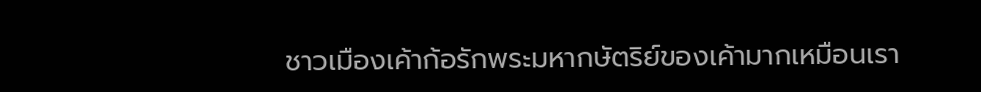ชาวเมืองเค้าก้อรักพระมหากษัตริย์ของเค้ามากเหมือนเรา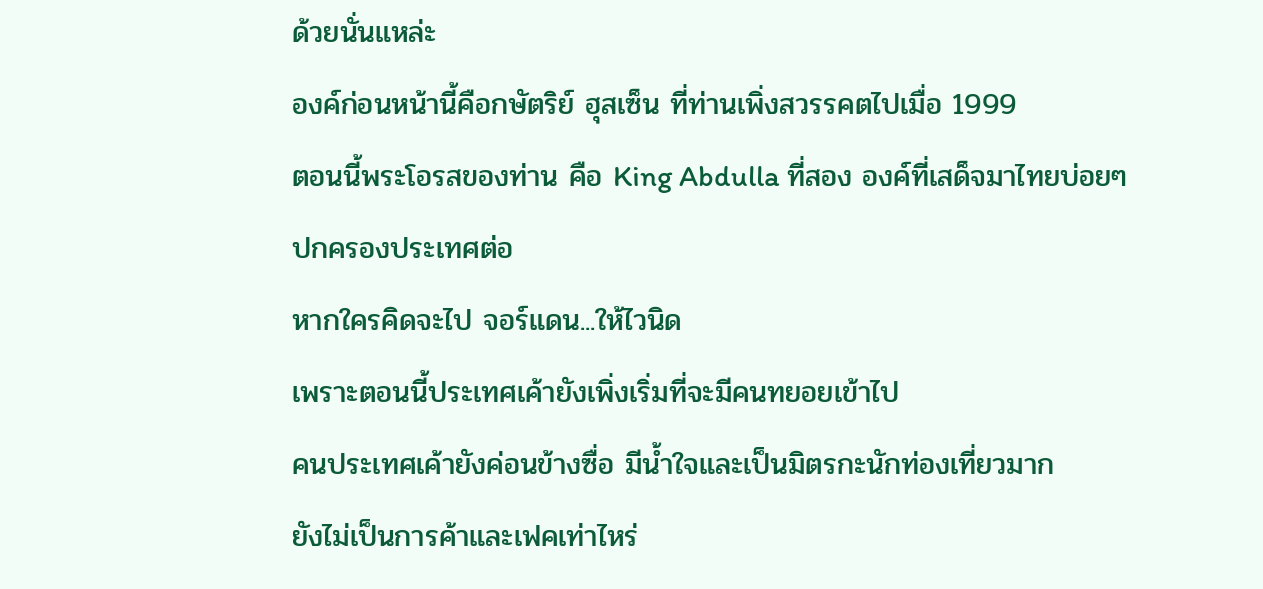ด้วยนั่นแหล่ะ
องค์ก่อนหน้านี้คือกษัตริย์ ฮุสเซ็น ที่ท่านเพิ่งสวรรคตไปเมื่อ 1999
ตอนนี้พระโอรสของท่าน คือ King Abdulla ที่สอง องค์ที่เสด็จมาไทยบ่อยๆ
ปกครองประเทศต่อ
หากใครคิดจะไป จอร์แดน...ให้ไวนิด
เพราะตอนนี้ประเทศเค้ายังเพิ่งเริ่มที่จะมีคนทยอยเข้าไป
คนประเทศเค้ายังค่อนข้างซื่อ มีน้ำใจและเป็นมิตรกะนักท่องเที่ยวมาก
ยังไม่เป็นการค้าและเฟคเท่าไหร่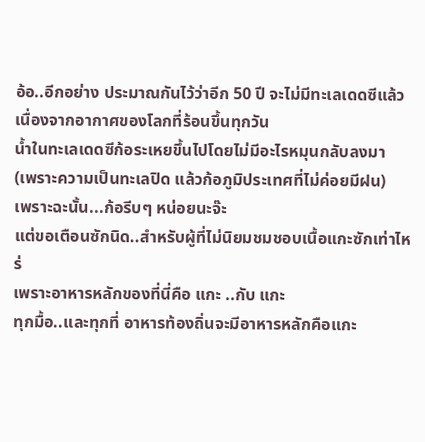อ้อ..อีกอย่าง ประมาณกันไว้ว่าอีก 50 ปี จะไม่มีทะเลเดดซีแล้ว
เนื่องจากอากาศของโลกที่ร้อนขึ้นทุกวัน
น้ำในทะเลเดดซีก้อระเหยขึ้นไปโดยไม่มีอะไรหมุนกลับลงมา
(เพราะความเป็นทะเลปิด แล้วก้อภูมิประเทศที่ไม่ค่อยมีฝน)
เพราะฉะนั้น...ก้อรีบๆ หน่อยนะจ๊ะ
แต่ขอเตือนซักนิด..สำหรับผู้ที่ไม่นิยมชมชอบเนื้อแกะซักเท่าไหร่
เพราะอาหารหลักของที่นี่คือ แกะ ..กับ แกะ
ทุกมื้อ..และทุกที่ อาหารท้องถิ่นจะมีอาหารหลักคือแกะ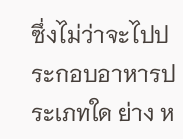ซึ่งไม่ว่าจะไปประกอบอาหารประเภทใด ย่าง ห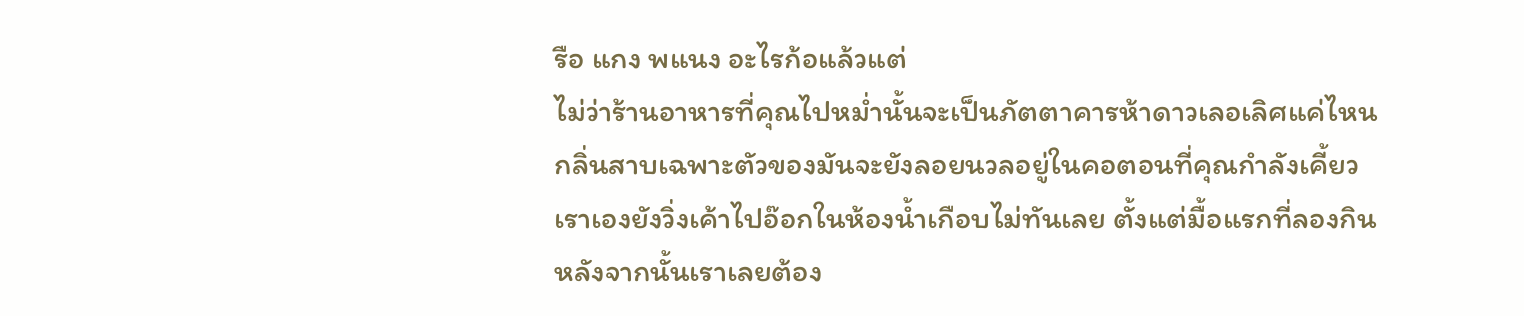รือ แกง พแนง อะไรก้อแล้วแต่
ไม่ว่าร้านอาหารที่คุณไปหม่ำนั้นจะเป็นภัตตาคารห้าดาวเลอเลิศแค่ไหน
กลิ่นสาบเฉพาะตัวของมันจะยังลอยนวลอยู่ในคอตอนที่คุณกำลังเคี้ยว
เราเองยังวิ่งเค้าไปอ๊อกในห้องน้ำเกือบไม่ทันเลย ตั้งแต่มื้อแรกที่ลองกิน
หลังจากนั้นเราเลยต้อง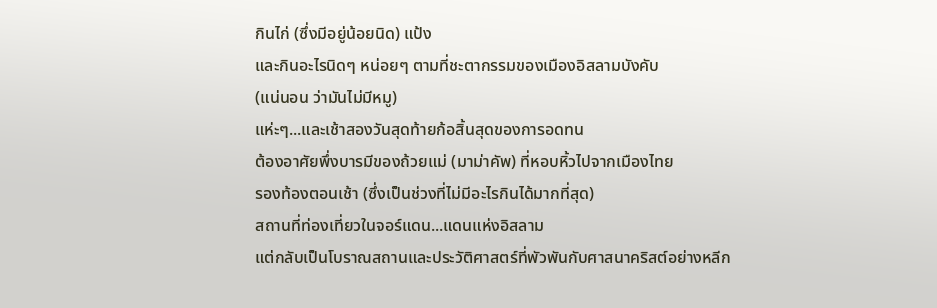กินไก่ (ซึ่งมีอยู่น้อยนิด) แป้ง
และกินอะไรนิดๆ หน่อยๆ ตามที่ชะตากรรมของเมืองอิสลามบังคับ
(แน่นอน ว่ามันไม่มีหมู)
แห่ะๆ...และเช้าสองวันสุดท้ายก้อสิ้นสุดของการอดทน
ต้องอาศัยพึ่งบารมีของถ้วยแม่ (มาม่าคัพ) ที่หอบหิ้วไปจากเมืองไทย
รองท้องตอนเช้า (ซึ่งเป็นช่วงที่ไม่มีอะไรกินได้มากที่สุด)
สถานที่ท่องเที่ยวในจอร์แดน...แดนแห่งอิสลาม
แต่กลับเป็นโบราณสถานและประวัติศาสตร์ที่พัวพันกับศาสนาคริสต์อย่างหลีก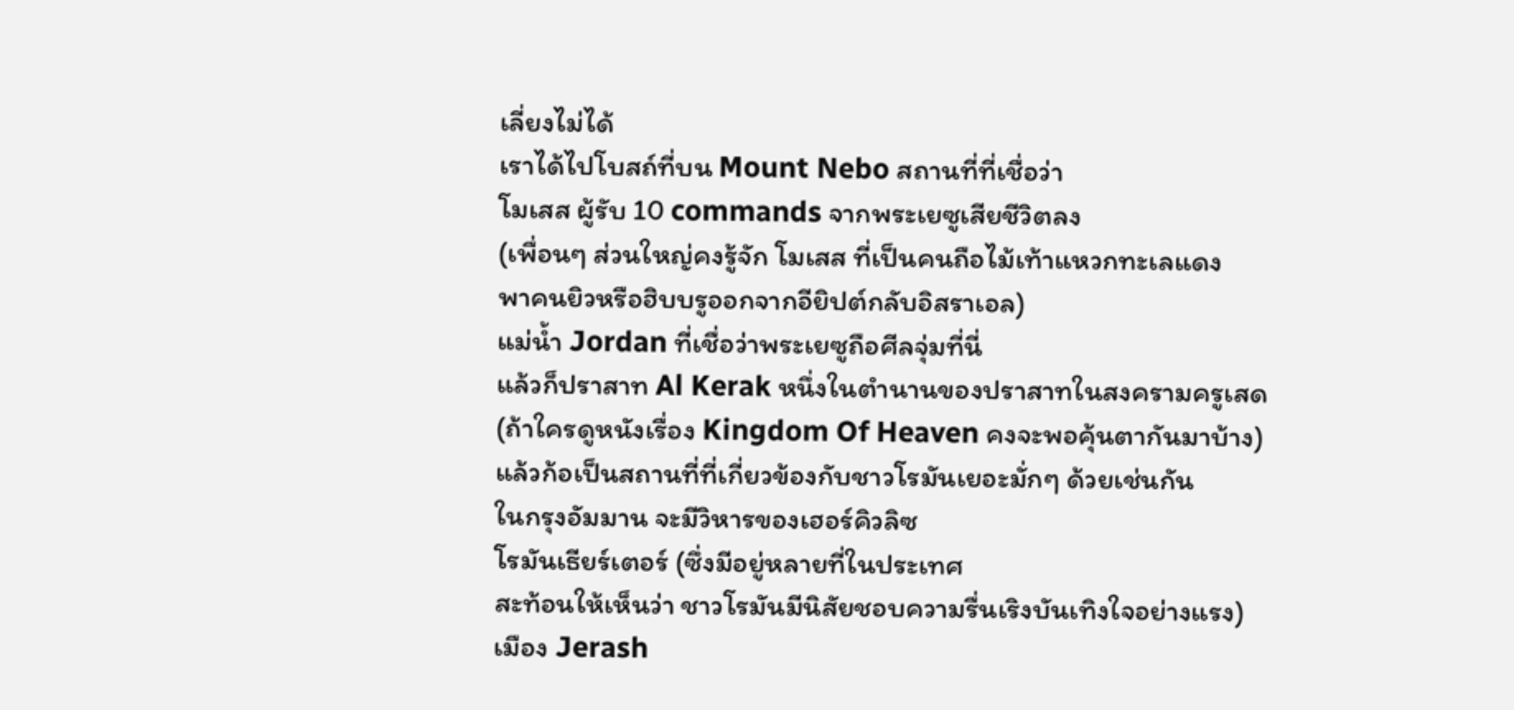เลี่ยงไม่ได้
เราได้ไปโบสถ์ที่บน Mount Nebo สถานที่ที่เชื่อว่า
โมเสส ผู้รับ 10 commands จากพระเยซูเสียชีวิตลง
(เพื่อนๆ ส่วนใหญ่คงรู้จัก โมเสส ที่เป็นคนถือไม้เท้าแหวกทะเลแดง
พาคนยิวหรือฮิบบรูออกจากอียิปต์กลับอิสราเอล)
แม่น้ำ Jordan ที่เชื่อว่าพระเยซูถือศีลจุ่มที่นี่
แล้วก็ปราสาท Al Kerak หนึ่งในตำนานของปราสาทในสงครามครูเสด
(ถ้าใครดูหนังเรื่อง Kingdom Of Heaven คงจะพอคุ้นตากันมาบ้าง)
แล้วก้อเป็นสถานที่ที่เกี่ยวข้องกับชาวโรมันเยอะมั่กๆ ด้วยเช่นกัน
ในกรุงอัมมาน จะมีวิหารของเฮอร์คิวลิซ
โรมันเธียร์เตอร์ (ซึ่งมีอยู่หลายที่ในประเทศ
สะท้อนให้เห็นว่า ชาวโรมันมีนิสัยชอบความรื่นเริงบันเทิงใจอย่างแรง)
เมือง Jerash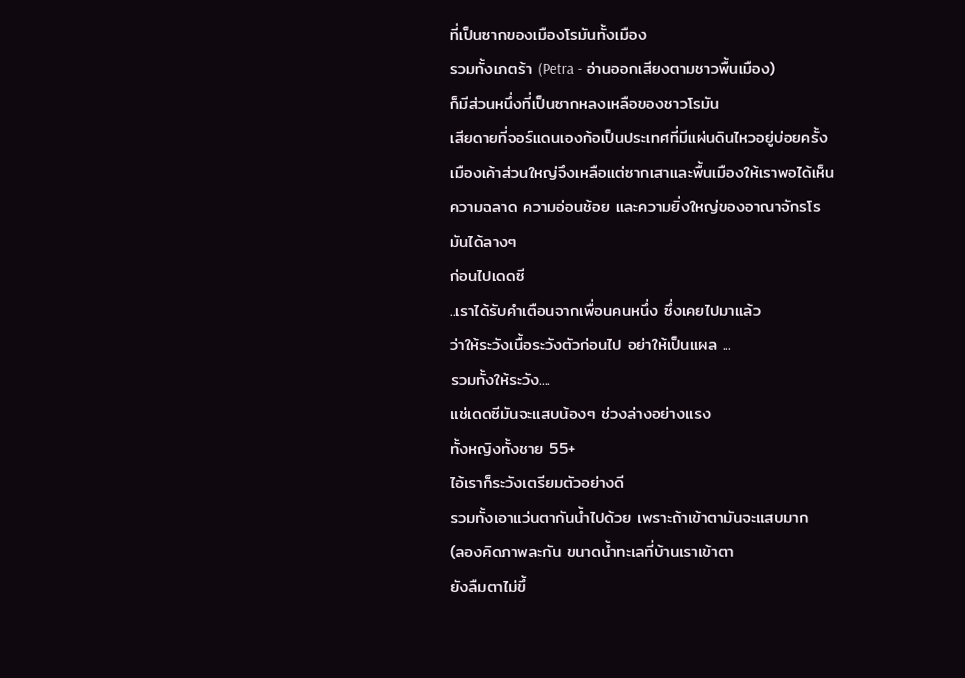ที่เป็นซากของเมืองโรมันทั้งเมือง
รวมทั้งเภตร้า (Petra - อ่านออกเสียงตามชาวพื้นเมือง)
ก็มีส่วนหนึ่งที่เป็นซากหลงเหลือของชาวโรมัน
เสียดายที่จอร์แดนเองก้อเป็นประเทศที่มีแผ่นดินไหวอยู่บ่อยครั้ง
เมืองเค้าส่วนใหญ่จึงเหลือแต่ซากเสาและพื้นเมืองให้เราพอได้เห็น
ความฉลาด ความอ่อนช้อย และความยิ่งใหญ่ของอาณาจักรโรมันได้ลางๆ
ก่อนไปเดดซี
..เราได้รับคำเตือนจากเพื่อนคนหนึ่ง ซึ่งเคยไปมาแล้ว
ว่าให้ระวังเนื้อระวังตัวก่อนไป อย่าให้เป็นแผล ...
รวมทั้งให้ระวัง....
แช่เดดซีมันจะแสบน้องๆ ช่วงล่างอย่างแรง
ทั้งหญิงทั้งชาย 55+
ไอ้เราก็ระวังเตรียมตัวอย่างดี
รวมทั้งเอาแว่นตากันน้ำไปด้วย เพราะถ้าเข้าตามันจะแสบมาก
(ลองคิดภาพละกัน ขนาดน้ำทะเลที่บ้านเราเข้าตา
ยังลืมตาไม่ขึ้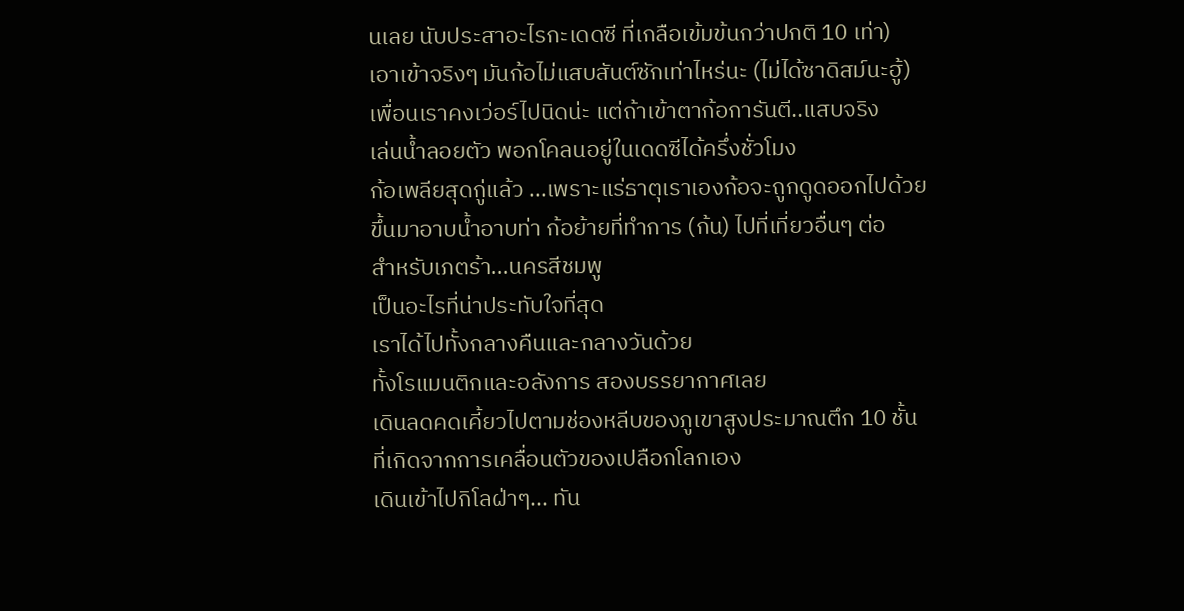นเลย นับประสาอะไรกะเดดซี ที่เกลือเข้มข้นกว่าปกติ 10 เท่า)
เอาเข้าจริงๆ มันก้อไม่แสบสันต์ซักเท่าไหร่นะ (ไม่ได้ซาดิสม์นะฮู้)
เพื่อนเราคงเว่อร์ไปนิดน่ะ แต่ถ้าเข้าตาก้อการันตี..แสบจริง
เล่นน้ำลอยตัว พอกโคลนอยู่ในเดดซีได้ครึ่งชั่วโมง
ก้อเพลียสุดกู่แล้ว ...เพราะแร่ธาตุเราเองก้อจะถูกดูดออกไปด้วย
ขึ้นมาอาบน้ำอาบท่า ก้อย้ายที่ทำการ (ก้น) ไปที่เที่ยวอื่นๆ ต่อ
สำหรับเภตร้า...นครสีชมพู
เป็นอะไรที่น่าประทับใจที่สุด
เราได้ไปทั้งกลางคืนและกลางวันด้วย
ทั้งโรแมนติกและอลังการ สองบรรยากาศเลย
เดินลดคดเคี้ยวไปตามช่องหลีบของภูเขาสูงประมาณตึก 10 ชั้น
ที่เกิดจากการเคลื่อนตัวของเปลือกโลกเอง
เดินเข้าไปกิโลฝ่าๆ... ทัน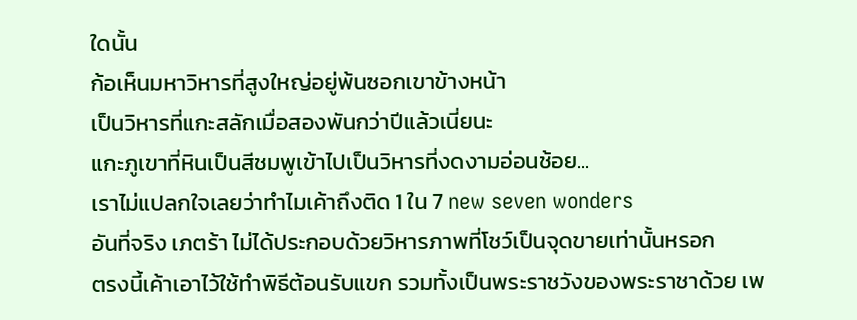ใดนั้น
ก้อเห็นมหาวิหารที่สูงใหญ่อยู่พ้นซอกเขาข้างหน้า
เป็นวิหารที่แกะสลักเมื่อสองพันกว่าปีแล้วเนี่ยนะ
แกะภูเขาที่หินเป็นสีชมพูเข้าไปเป็นวิหารที่งดงามอ่อนช้อย...
เราไม่แปลกใจเลยว่าทำไมเค้าถึงติด 1 ใน 7 new seven wonders
อันที่จริง เภตร้า ไม่ได้ประกอบด้วยวิหารภาพที่โชว์เป็นจุดขายเท่านั้นหรอก
ตรงนี้เค้าเอาไว้ใช้ทำพิธีต้อนรับแขก รวมทั้งเป็นพระราชวังของพระราชาด้วย เพ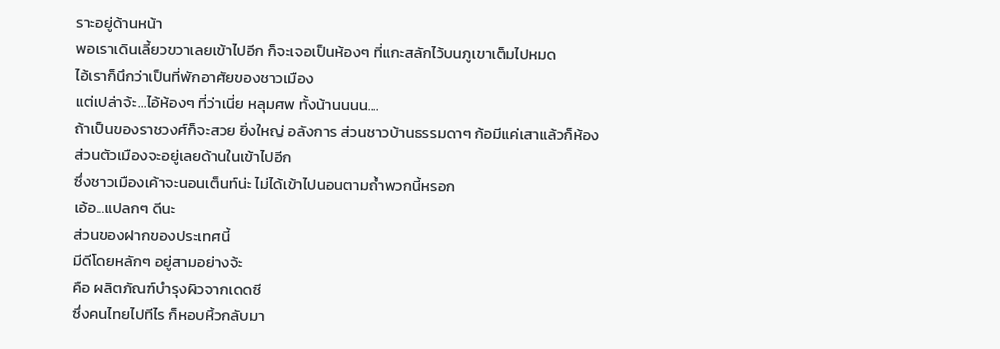ราะอยู่ด้านหน้า
พอเราเดินเลี้ยวขวาเลยเข้าไปอีก ก็จะเจอเป็นห้องๆ ที่แกะสลักไว้บนภูเขาเต็มไปหมด
ไอ้เราก็นึกว่าเป็นที่พักอาศัยของชาวเมือง
แต่เปล่าจ้ะ...ไอ้ห้องๆ ที่ว่าเนี่ย หลุมศพ ทั้งน้านนนน....
ถ้าเป็นของราชวงศ์ก็จะสวย ยิ่งใหญ่ อลังการ ส่วนชาวบ้านธรรมดาๆ ก้อมีแค่เสาแล้วก็ห้อง
ส่วนตัวเมืองจะอยู่เลยด้านในเข้าไปอีก
ซึ่งชาวเมืองเค้าจะนอนเต็นท์น่ะ ไม่ได้เข้าไปนอนตามถ้ำพวกนี้หรอก
เอ้อ...แปลกๆ ดีนะ
ส่วนของฝากของประเทศนี้
มีดีโดยหลักๆ อยู่สามอย่างจ้ะ
คือ ผลิตภัณฑ์บำรุงผิวจากเดดซี
ซึ่งคนไทยไปทีไร ก็หอบหิ้วกลับมา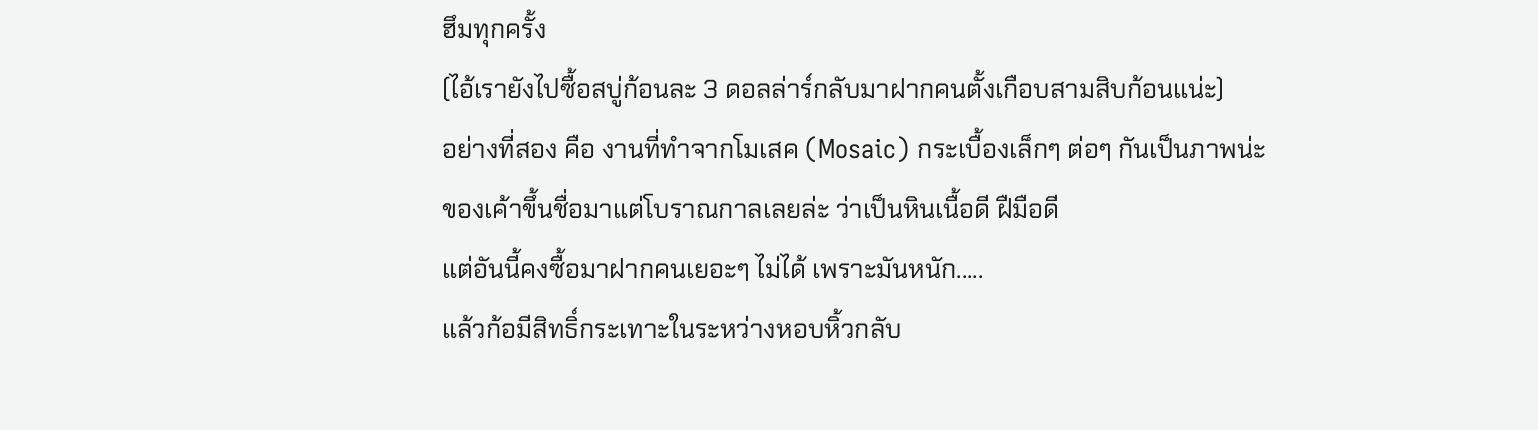ฮึมทุกครั้ง
(ไอ้เรายังไปซื้อสบู่ก้อนละ 3 ดอลล่าร์กลับมาฝากคนตั้งเกือบสามสิบก้อนแน่ะ)
อย่างที่สอง คือ งานที่ทำจากโมเสค (Mosaic) กระเบื้องเล็กๆ ต่อๆ กันเป็นภาพน่ะ
ของเค้าขึ้นชื่อมาแต่โบราณกาลเลยล่ะ ว่าเป็นหินเนื้อดี ฝืมือดี
แต่อันนี้คงซื้อมาฝากคนเยอะๆ ไม่ได้ เพราะมันหนัก.....
แล้วก้อมีสิทธิ์กระเทาะในระหว่างหอบหิ้วกลับ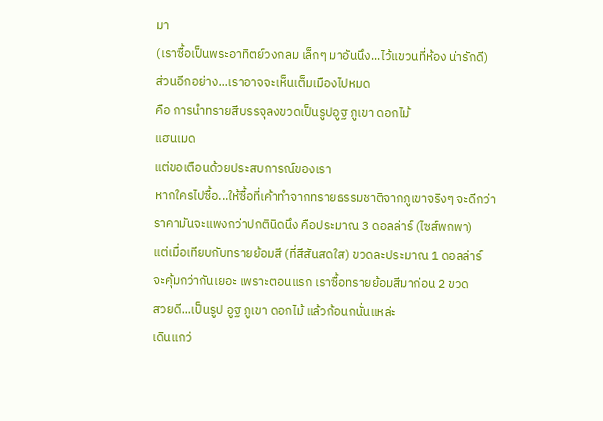มา
(เราซื้อเป็นพระอาทิตย์วงกลม เล็กๆ มาอันนึง...ไว้แขวนที่ห้อง น่ารักดี)
ส่วนอีกอย่าง...เราอาจจะเห็นเต็มเมืองไปหมด
คือ การนำทรายสีบรรจุลงขวดเป็นรูปอูฐ ภูเขา ดอกไม้
แฮนเมด
แต่ขอเตือนด้วยประสบการณ์ของเรา
หากใครไปซื้อ...ให้ซื้อที่เค้าทำจากทรายธรรมชาติจากภูเขาจริงๆ จะดีกว่า
ราคามันจะแพงกว่าปกตินิดนึง คือประมาณ 3 ดอลล่าร์ (ไซส์พกพา)
แต่เมื่อเทียบกับทรายย้อมสี (ที่สีสันสดใส) ขวดละประมาณ 1 ดอลล่าร์
จะคุ้มกว่ากันเยอะ เพราะตอนแรก เราซื้อทรายย้อมสีมาก่อน 2 ขวด
สวยดี...เป็นรูป อูฐ ภูเขา ดอกไม้ แล้วก้อนกนั่นแหล่ะ
เดินแกว่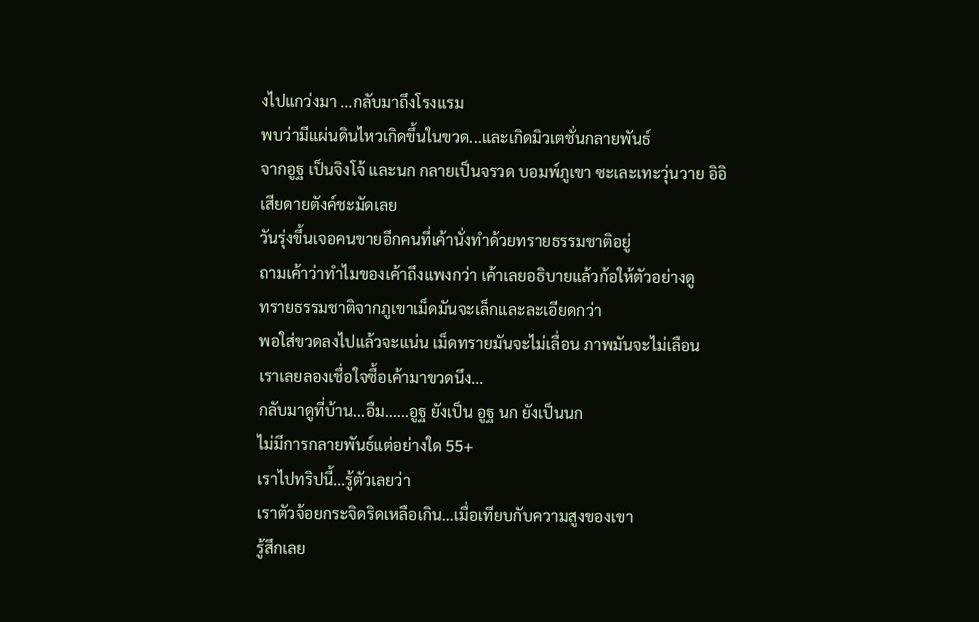งไปแกว่งมา ...กลับมาถึงโรงแรม
พบว่ามีแผ่นดินไหวเกิดขึ้นในขวด...และเกิดมิวเตชั่นกลายพันธ์
จากอูฐ เป็นจิงโจ้ และนก กลายเป็นจรวด บอมพ์ภูเขา ซะเละเทะวุ่นวาย อิอิ
เสียดายตังค์ชะมัดเลย
วันรุ่งขึ้นเจอคนขายอีกคนที่เค้านั่งทำด้วยทรายธรรมชาติอยู่
ถามเค้าว่าทำไมของเค้าถึงแพงกว่า เค้าเลยอธิบายแล้วก้อให้ตัวอย่างดู
ทรายธรรมชาติจากภูเขาเม็ดมันจะเล็กและละเอียดกว่า
พอใส่ขวดลงไปแล้วจะแน่น เม็ดทรายมันจะไม่เลื่อน ภาพมันจะไม่เลือน
เราเลยลองเชื่อใจซื้อเค้ามาขวดนึง...
กลับมาดูที่บ้าน...อืม......อูฐ ยังเป็น อูฐ นก ยังเป็นนก
ไม่มีการกลายพันธ์แต่อย่างใด 55+
เราไปทริปนี้...รู้ตัวเลยว่า
เราตัวจ้อยกระจิดริดเหลือเกิน...เมื่อเทียบกับความสูงของเขา
รู้สึกเลย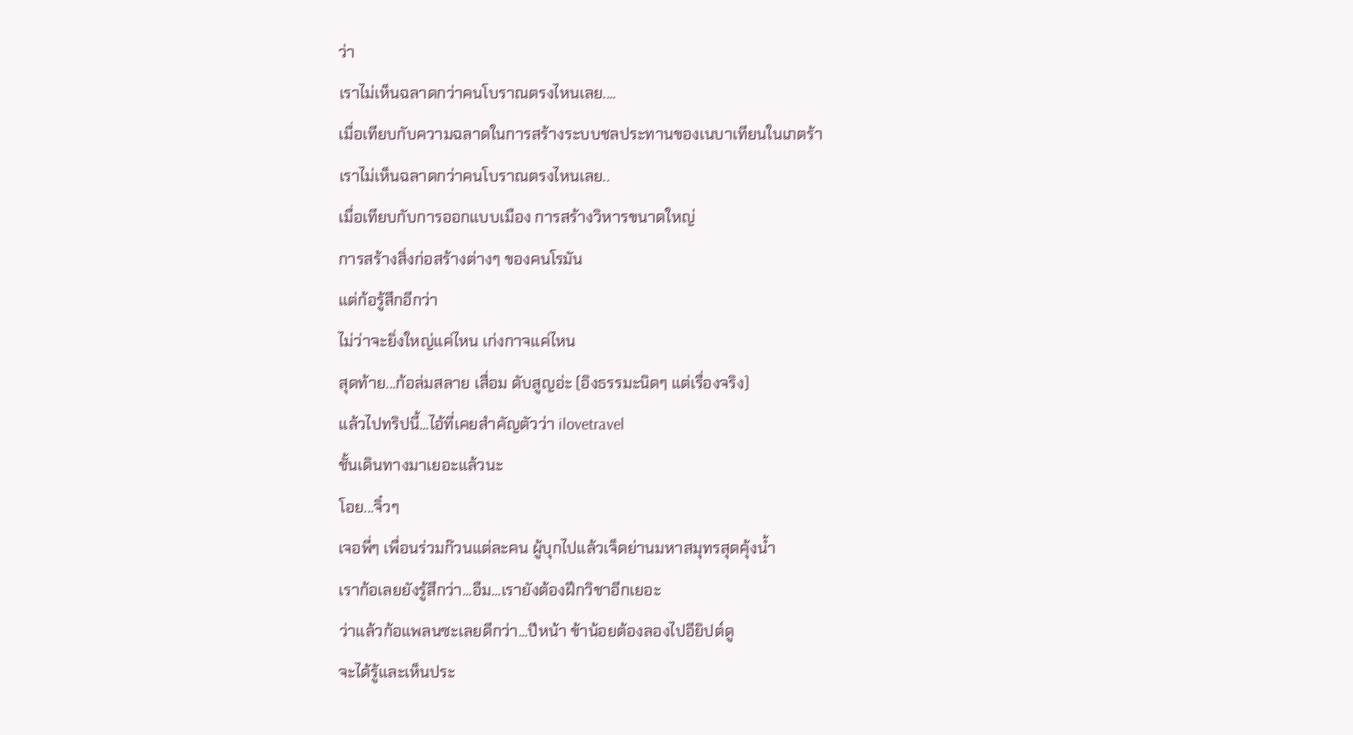ว่า
เราไม่เห็นฉลาดกว่าคนโบราณตรงไหนเลย....
เมื่อเทียบกับความฉลาดในการสร้างระบบชลประทานของเนบาเทียนในเภตร้า
เราไม่เห็นฉลาดกว่าคนโบราณตรงไหนเลย..
เมื่อเทียบกับการออกแบบเมือง การสร้างวิหารขนาดใหญ่
การสร้างสิ่งก่อสร้างต่างๆ ของคนโรมัน
แต่ก้อรู้สึกอีกว่า
ไม่ว่าจะยิ่งใหญ่แค่ไหน เก่งกาจแค่ไหน
สุดท้าย...ก้อล่มสลาย เสื่อม ดับสูญอ่ะ (อิงธรรมะนิดๆ แต่เรื่องจริง)
แล้วไปทริปนี้...ไอ้ที่เคยสำคัญตัวว่า ilovetravel
ชั้นเดินทางมาเยอะแล้วนะ
โอย...จิ๋วๆ
เจอพี่ๆ เพื่อนร่วมก๊วนแต่ละคน ผู้บุกไปแล้วเจ็ดย่านมหาสมุทรสุดคุ้งน้ำ
เราก้อเลยยังรู้สึกว่า...อืม...เรายังต้องฝึกวิชาอีกเยอะ
ว่าแล้วก้อแพลนซะเลยดีกว่า...ปีหน้า ข้าน้อยต้องลองไปอียิปต์ดู
จะได้รู้และเห็นประ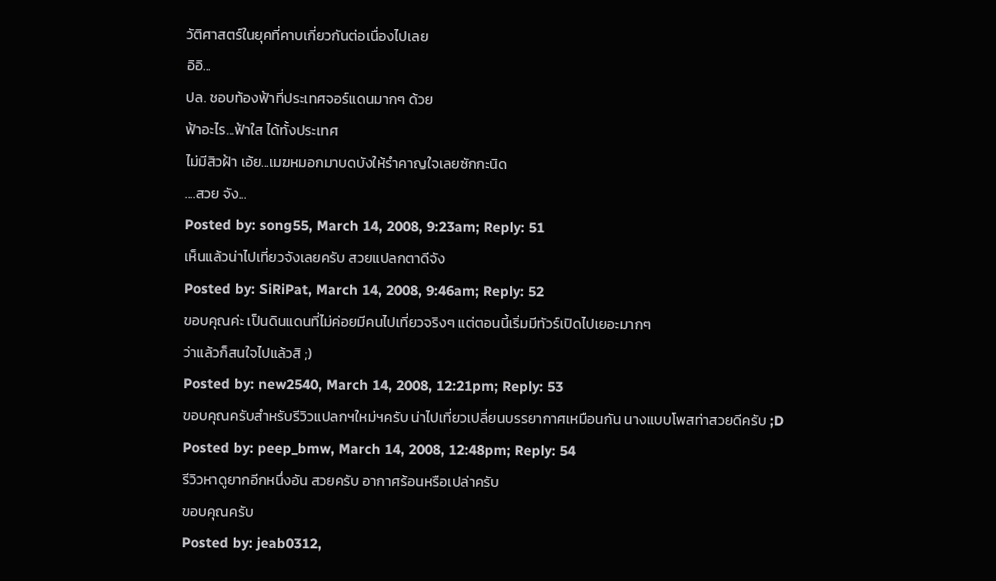วัติศาสตร์ในยุคที่คาบเกี่ยวกันต่อเนื่องไปเลย
อิอิ...
ปล. ชอบท้องฟ้าที่ประเทศจอร์แดนมากๆ ด้วย
ฟ้าอะไร...ฟ้าใส ได้ทั้งประเทศ
ไม่มีสิวฝ้า เอ้ย...เมฆหมอกมาบดบังให้รำคาญใจเลยซักกะนิด
....สวย จัง...
Posted by: song55, March 14, 2008, 9:23am; Reply: 51
เห็นแล้วน่าไปเที่ยวจังเลยครับ สวยแปลกตาดีจัง
Posted by: SiRiPat, March 14, 2008, 9:46am; Reply: 52
ขอบคุณค่ะ เป็นดินแดนที่ไม่ค่อยมีคนไปเที่ยวจริงๆ แต่ตอนนี้เริ่มมีทัวร์เปิดไปเยอะมากๆ
ว่าแล้วก็สนใจไปแล้วสิ ;)
Posted by: new2540, March 14, 2008, 12:21pm; Reply: 53
ขอบคุณครับสำหรับรีวิวแปลกฯใหม่ฯครับ น่าไปเที่ยวเปลี่ยนบรรยากาศเหมือนกัน นางแบบโพสท่าสวยดีครับ ;D
Posted by: peep_bmw, March 14, 2008, 12:48pm; Reply: 54
รีวิวหาดูยากอีกหนึ่งอัน สวยครับ อากาศร้อนหรือเปล่าครับ
ขอบคุณครับ
Posted by: jeab0312,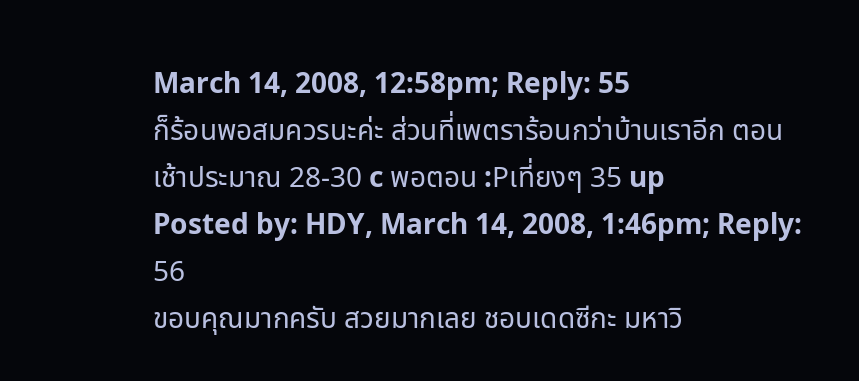March 14, 2008, 12:58pm; Reply: 55
ก็ร้อนพอสมควรนะค่ะ ส่วนที่เพตราร้อนกว่าบ้านเราอีก ตอนเช้าประมาณ 28-30 c พอตอน :Pเที่ยงๆ 35 up
Posted by: HDY, March 14, 2008, 1:46pm; Reply: 56
ขอบคุณมากครับ สวยมากเลย ชอบเดดซีกะ มหาวิ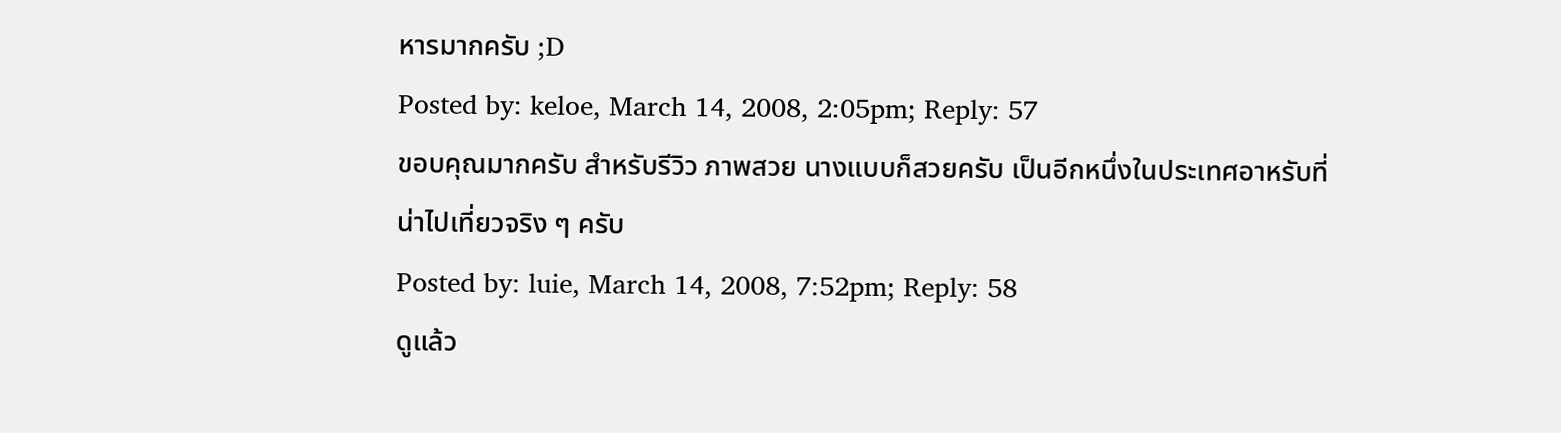หารมากครับ ;D
Posted by: keloe, March 14, 2008, 2:05pm; Reply: 57
ขอบคุณมากครับ สำหรับรีวิว ภาพสวย นางแบบก็สวยครับ เป็นอีกหนึ่งในประเทศอาหรับที่น่าไปเที่ยวจริง ๆ ครับ
Posted by: luie, March 14, 2008, 7:52pm; Reply: 58
ดูแล้ว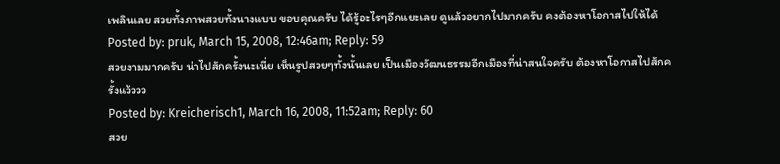เพลินเลย สวยทั้งภาพสวยทั้งนางแบบ ขอบคุณครับ ได้รู้อะไรๆอีกแยะเลย ดูแล้วอยากไปมากครับ คงต้องหาโอกาสไปให้ได้
Posted by: pruk, March 15, 2008, 12:46am; Reply: 59
สวยงามมากครับ น่าไปสักครั้งนะเนี่ย เห็นรูปสวยๆทั้งนั้นเลย เป็นเมืองวัฒนธรรมอีกเมืองที่น่าสนใจครับ ต้องหาโอกาสไปสักครั้งแว้ววว
Posted by: Kreicherisch1, March 16, 2008, 11:52am; Reply: 60
สวย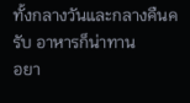ทั้งกลางวันและกลางคืนครับ อาหารก็น่าทาน
อยา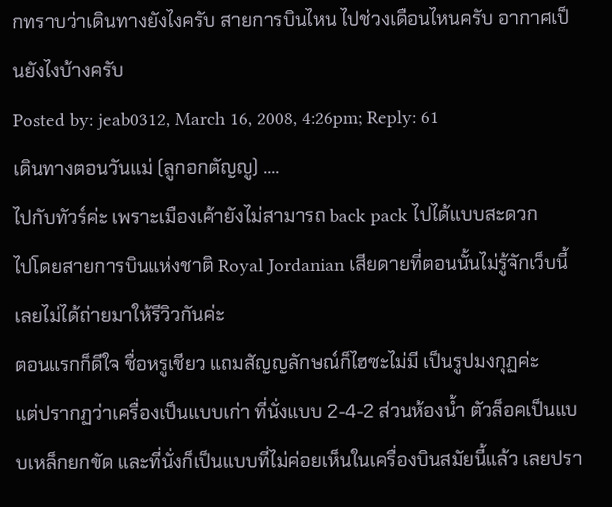กทราบว่าเดินทางยังไงครับ สายการบินไหน ไปช่วงเดือนไหนครับ อากาศเป็นยังไงบ้างครับ
Posted by: jeab0312, March 16, 2008, 4:26pm; Reply: 61
เดินทางตอนวันแม่ (ลูกอกตัญญู) ....
ไปกับทัวร์ค่ะ เพราะเมืองเค้ายังไม่สามารถ back pack ไปได้แบบสะดวก
ไปโดยสายการบินแห่งชาติ Royal Jordanian เสียดายที่ตอนนั้นไม่รู้จักเว็บนี้ เลยไม่ได้ถ่ายมาให้รีวิวกันค่ะ
ตอนแรกก็ดีใจ ชื่อหรูเชียว แถมสัญญลักษณ์ก็ไฮซะไม่มี เป็นรูปมงกุฏค่ะ
แต่ปรากฏว่าเครื่องเป็นแบบเก่า ที่นั่งแบบ 2-4-2 ส่วนห้องน้ำ ตัวล็อคเป็นแบบเหล็กยกขัด และที่นั่งก็เป็นแบบที่ไม่ค่อยเห็นในเครื่องบินสมัยนี้แล้ว เลยปรา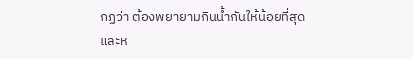กฏว่า ต้องพยายามกินน้ำกันให้น้อยที่สุด และห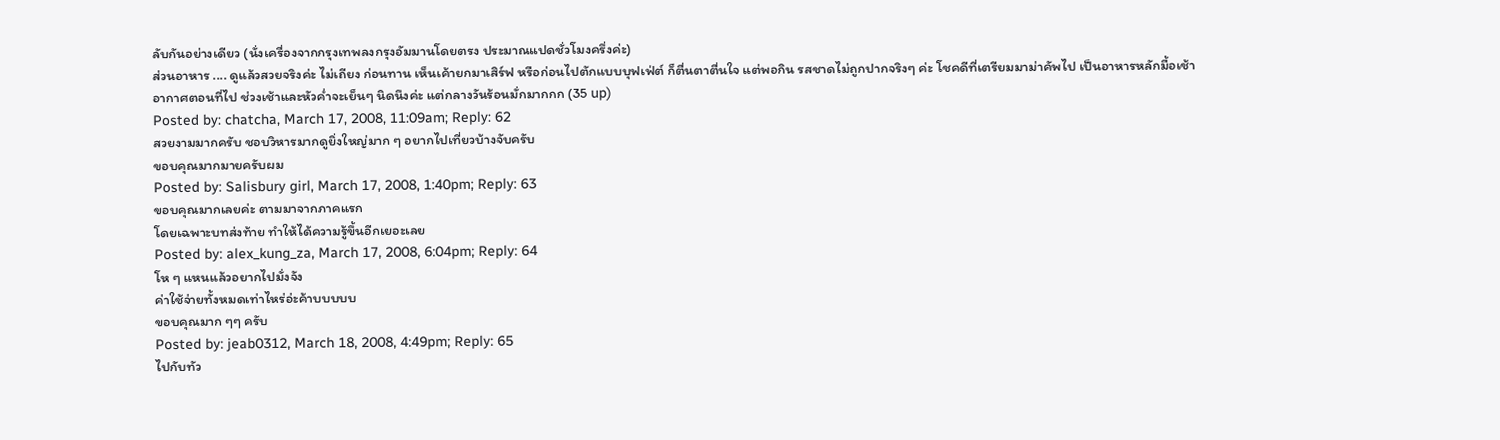ลับกันอย่างเดียว (นั่งเครื่องจากกรุงเทพลงกรุงอัมมานโดยตรง ประมาณแปดชั่วโมงครึ่งค่ะ)
ส่วนอาหาร .... ดูแล้วสวยจริงค่ะ ไม่เถียง ก่อนทาน เห็นเค้ายกมาเสิร์ฟ หรือก่อนไปตักแบบบุฟเฟ่ต์ ก็ตื่นตาตื่นใจ แต่พอกิน รสชาดไม่ถูกปากจริงๆ ค่ะ โชคดีที่เตรียมมาม่าคัพไป เป็นอาหารหลักมื้อเช้า
อากาศตอนที่ไป ช่วงเช้าและหัวค่ำจะเย็นๆ นิดนึงค่ะ แต่กลางวันร้อนมั่กมากกก (35 up)
Posted by: chatcha, March 17, 2008, 11:09am; Reply: 62
สวยงามมากครับ ชอบวิหารมากดูยิ่งใหญ่มาก ๆ อยากไปเที่ยวบ้างจับครับ
ขอบคุณมากมายครับผม
Posted by: Salisbury girl, March 17, 2008, 1:40pm; Reply: 63
ขอบคุณมากเลยค่ะ ตามมาจากภาคแรก
โดยเฉพาะบทส่งท้าย ทำให้ได้ความรู้ขึ้นอีกเยอะเลย
Posted by: alex_kung_za, March 17, 2008, 6:04pm; Reply: 64
โห ๆ แหนแล้วอยากไปมั่งจัง
ค่าใช้จ่ายทั้งหมดเท่าไหร่อ่ะค้าบบบบบ
ขอบคุณมาก ๆๆ ครับ
Posted by: jeab0312, March 18, 2008, 4:49pm; Reply: 65
ไปกับทัว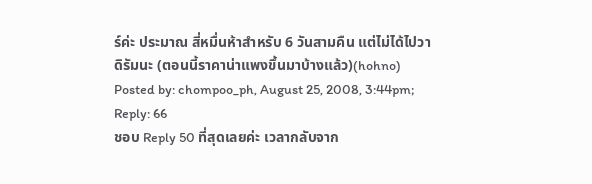ร์ค่ะ ประมาณ สี่หมื่นห้าสำหรับ 6 วันสามคืน แต่ไม่ได้ไปวาดิรัมนะ (ตอนนี้ราคาน่าแพงขึ้นมาบ้างแล้ว)(hohno)
Posted by: chompoo_ph, August 25, 2008, 3:44pm; Reply: 66
ชอบ Reply 50 ที่สุดเลยค่ะ เวลากลับจาก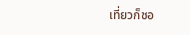เที่ยวก็ชอ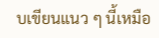บเขียนแนว ๆ นี้เหมือ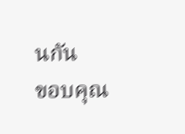นกัน
ขอบคุณ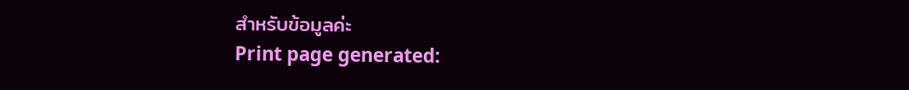สำหรับข้อมูลค่ะ
Print page generated: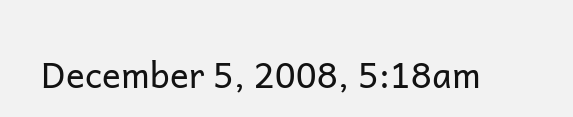December 5, 2008, 5:18am